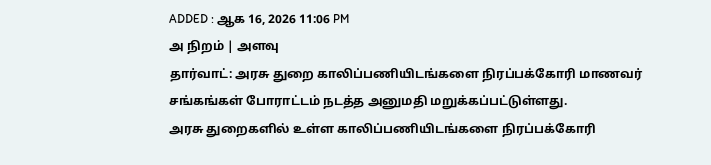ADDED : ஆக 16, 2026 11:06 PM
அ நிறம் | அளவு
தார்வாட்: அரசு துறை காலிப்பணியிடங்களை நிரப்பக்கோரி மாணவர் சங்கங்கள் போராட்டம் நடத்த அனுமதி மறுக்கப்பட்டுள்ளது.
அரசு துறைகளில் உள்ள காலிப்பணியிடங்களை நிரப்பக்கோரி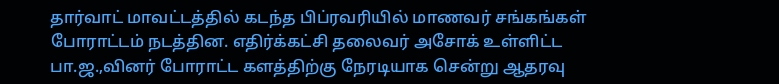தார்வாட் மாவட்டத்தில் கடந்த பிப்ரவரியில் மாணவர் சங்கங்கள் போராட்டம் நடத்தின. எதிர்க்கட்சி தலைவர் அசோக் உள்ளிட்ட பா.ஜ.,வினர் போராட்ட களத்திற்கு நேரடியாக சென்று ஆதரவு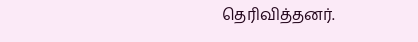தெரிவித்தனர்.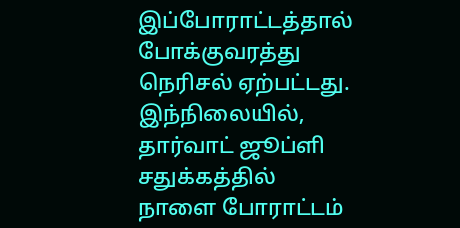இப்போராட்டத்தால் போக்குவரத்து நெரிசல் ஏற்பட்டது.
இந்நிலையில், தார்வாட் ஜூப்ளி சதுக்கத்தில் நாளை போராட்டம்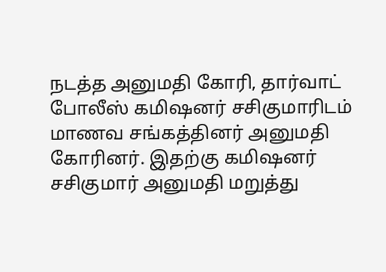நடத்த அனுமதி கோரி, தார்வாட் போலீஸ் கமிஷனர் சசிகுமாரிடம் மாணவ சங்கத்தினர் அனுமதி கோரினர். இதற்கு கமிஷனர் சசிகுமார் அனுமதி மறுத்து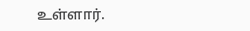உள்ளார்.